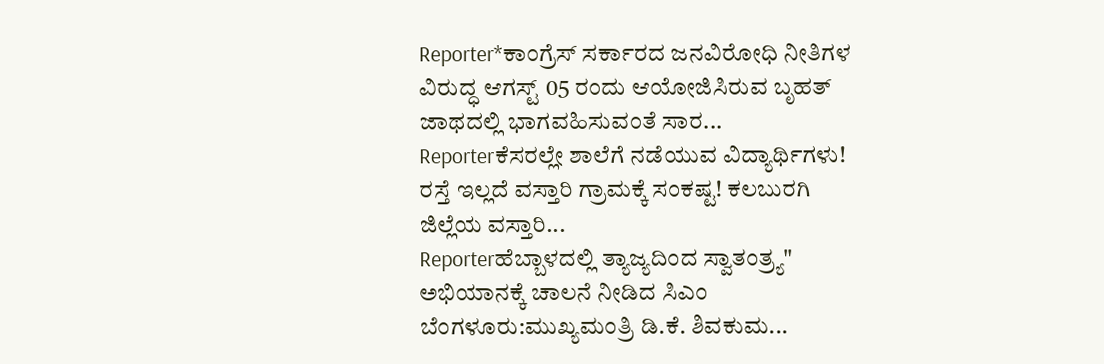Reporter*ಕಾಂಗ್ರೆಸ್ ಸರ್ಕಾರದ ಜನವಿರೋಧಿ ನೀತಿಗಳ ವಿರುದ್ಧ ಆಗಸ್ಟ್ 05 ರಂದು ಆಯೋಜಿಸಿರುವ ಬೃಹತ್ ಜಾಥದಲ್ಲಿ ಭಾಗವಹಿಸುವಂತೆ ಸಾರ...
Reporterಕೆಸರಲ್ಲೇ ಶಾಲೆಗೆ ನಡೆಯುವ ವಿದ್ಯಾರ್ಥಿಗಳು! ರಸ್ತೆ ಇಲ್ಲದೆ ವಸ್ತಾರಿ ಗ್ರಾಮಕ್ಕೆ ಸಂಕಷ್ಟ! ಕಲಬುರಗಿ ಜಿಲ್ಲೆಯ ವಸ್ತಾರಿ...
Reporterಹೆಬ್ಬಾಳದಲ್ಲಿ ತ್ಯಾಜ್ಯದಿಂದ ಸ್ವಾತಂತ್ರ್ಯ" ಅಭಿಯಾನಕ್ಕೆ ಚಾಲನೆ ನೀಡಿದ ಸಿಎಂ ಬೆಂಗಳೂರು:ಮುಖ್ಯಮಂತ್ರಿ ಡಿ.ಕೆ. ಶಿವಕುಮ...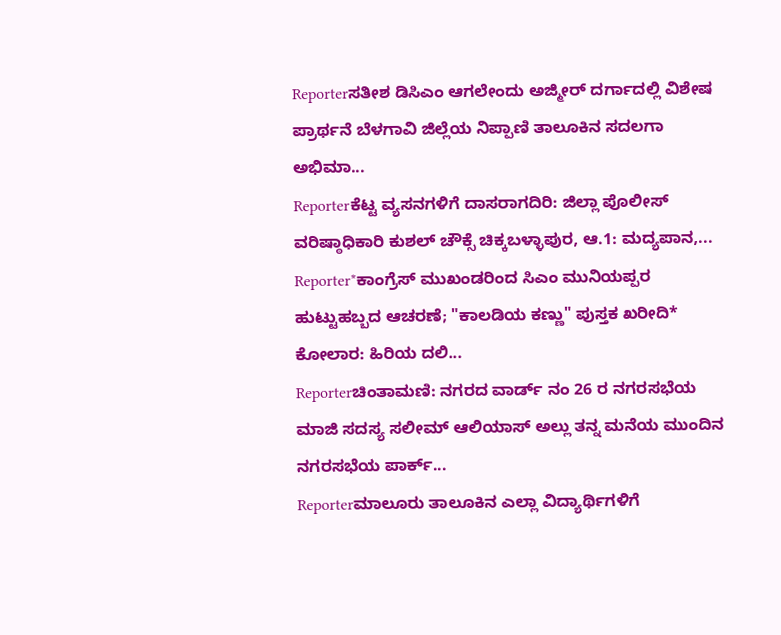Reporterಸತೀಶ ಡಿಸಿಎಂ ಆಗಲೇಂದು ಅಜ್ಮೀರ್ ದರ್ಗಾದಲ್ಲಿ ವಿಶೇಷ ಪ್ರಾರ್ಥನೆ ಬೆಳಗಾವಿ ಜಿಲ್ಲೆಯ ನಿಪ್ಪಾಣಿ ತಾಲೂಕಿನ ಸದಲಗಾ ಅಭಿಮಾ...
Reporterಕೆಟ್ಟ ವ್ಯಸನಗಳಿಗೆ ದಾಸರಾಗದಿರಿ: ಜಿಲ್ಲಾ ಪೊಲೀಸ್ ವರಿಷ್ಠಾಧಿಕಾರಿ ಕುಶಲ್ ಚೌಕ್ಸೆ ಚಿಕ್ಕಬಳ್ಳಾಪುರ, ಆ.1: ಮದ್ಯಪಾನ,...
Reporter*ಕಾಂಗ್ರೆಸ್ ಮುಖಂಡರಿಂದ ಸಿಎಂ ಮುನಿಯಪ್ಪರ ಹುಟ್ಟುಹಬ್ಬದ ಆಚರಣೆ; "ಕಾಲಡಿಯ ಕಣ್ಣು" ಪುಸ್ತಕ ಖರೀದಿ* ಕೋಲಾರ: ಹಿರಿಯ ದಲಿ...
Reporterಚಿಂತಾಮಣಿ: ನಗರದ ವಾರ್ಡ್ ನಂ 26 ರ ನಗರಸಭೆಯ ಮಾಜಿ ಸದಸ್ಯ ಸಲೀಮ್ ಆಲಿಯಾಸ್ ಅಲ್ಲು ತನ್ನ ಮನೆಯ ಮುಂದಿನ ನಗರಸಭೆಯ ಪಾರ್ಕ್...
Reporterಮಾಲೂರು ತಾಲೂಕಿನ ಎಲ್ಲಾ ವಿದ್ಯಾರ್ಥಿಗಳಿಗೆ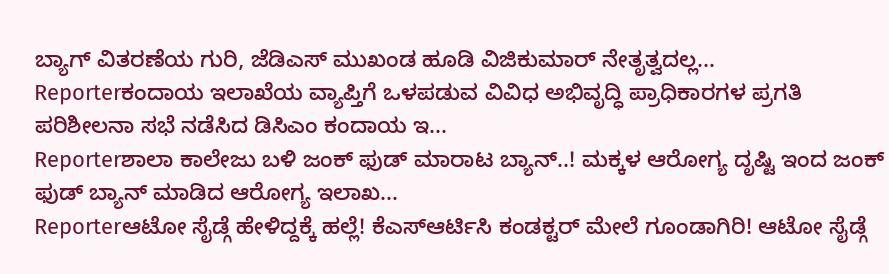ಬ್ಯಾಗ್ ವಿತರಣೆಯ ಗುರಿ, ಜೆಡಿಎಸ್ ಮುಖಂಡ ಹೂಡಿ ವಿಜಿಕುಮಾರ್ ನೇತೃತ್ವದಲ್ಲ...
Reporterಕಂದಾಯ ಇಲಾಖೆಯ ವ್ಯಾಪ್ತಿಗೆ ಒಳಪಡುವ ವಿವಿಧ ಅಭಿವೃದ್ಧಿ ಪ್ರಾಧಿಕಾರಗಳ ಪ್ರಗತಿ ಪರಿಶೀಲನಾ ಸಭೆ ನಡೆಸಿದ ಡಿಸಿಎಂ ಕಂದಾಯ ಇ...
Reporterಶಾಲಾ ಕಾಲೇಜು ಬಳಿ ಜಂಕ್ ಫುಡ್ ಮಾರಾಟ ಬ್ಯಾನ್..! ಮಕ್ಕಳ ಆರೋಗ್ಯ ದೃಷ್ಟಿ ಇಂದ ಜಂಕ್ ಫುಡ್ ಬ್ಯಾನ್ ಮಾಡಿದ ಆರೋಗ್ಯ ಇಲಾಖ...
Reporterಆಟೋ ಸೈಡ್ಗೆ ಹೇಳಿದ್ದಕ್ಕೆ ಹಲ್ಲೆ! ಕೆಎಸ್ಆರ್ಟಿಸಿ ಕಂಡಕ್ಟರ್ ಮೇಲೆ ಗೂಂಡಾಗಿರಿ! ಆಟೋ ಸೈಡ್ಗೆ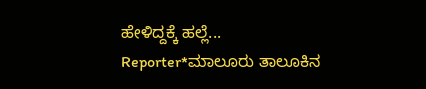ಹೇಳಿದ್ದಕ್ಕೆ ಹಲ್ಲೆ...
Reporter*ಮಾಲೂರು ತಾಲೂಕಿನ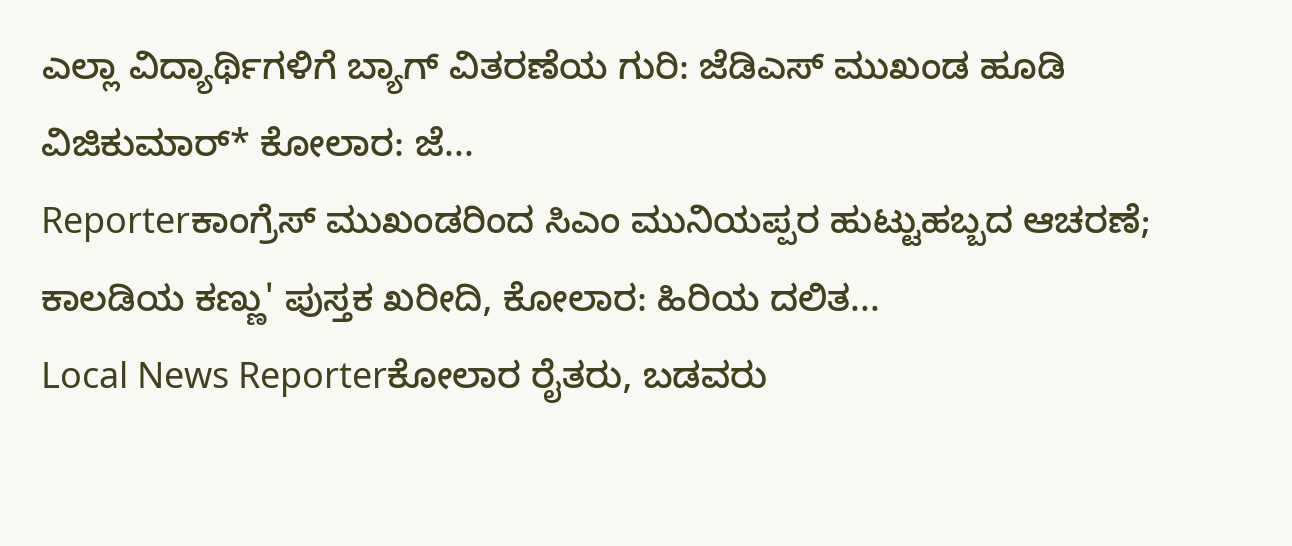ಎಲ್ಲಾ ವಿದ್ಯಾರ್ಥಿಗಳಿಗೆ ಬ್ಯಾಗ್ ವಿತರಣೆಯ ಗುರಿ: ಜೆಡಿಎಸ್ ಮುಖಂಡ ಹೂಡಿ ವಿಜಿಕುಮಾರ್* ಕೋಲಾರ: ಜೆ...
Reporterಕಾಂಗ್ರೆಸ್ ಮುಖಂಡರಿಂದ ಸಿಎಂ ಮುನಿಯಪ್ಪರ ಹುಟ್ಟುಹಬ್ಬದ ಆಚರಣೆ; ಕಾಲಡಿಯ ಕಣ್ಣು' ಪುಸ್ತಕ ಖರೀದಿ, ಕೋಲಾರ: ಹಿರಿಯ ದಲಿತ...
Local News Reporterಕೋಲಾರ ರೈತರು, ಬಡವರು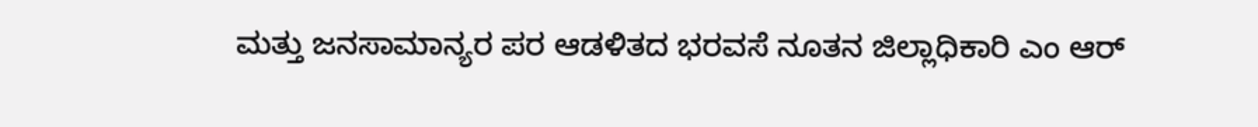ಮತ್ತು ಜನಸಾಮಾನ್ಯರ ಪರ ಆಡಳಿತದ ಭರವಸೆ ನೂತನ ಜಿಲ್ಲಾಧಿಕಾರಿ ಎಂ ಆರ್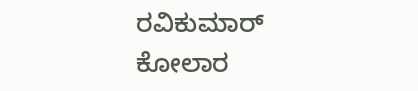ರವಿಕುಮಾರ್ ಕೋಲಾರ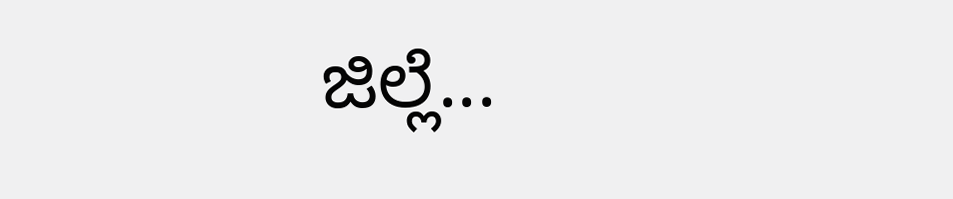ಜಿಲ್ಲೆ...